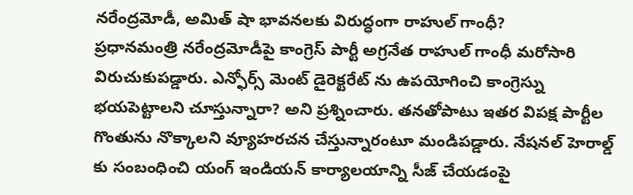నరేంద్రమోడీ, అమిత్ షా భావనలకు విరుద్ధంగా రాహుల్ గాంధీ?
ప్రధానమంత్రి నరేంద్రమోడీపై కాంగ్రెస్ పార్టీ అగ్రనేత రాహుల్ గాంధీ మరోసారి విరుచుకుపడ్డారు. ఎన్ఫోర్స్ మెంట్ డైరెక్టరేట్ ను ఉపయోగించి కాంగ్రెస్ను భయపెట్టాలని చూస్తున్నారా? అని ప్రశ్నించారు. తనతోపాటు ఇతర విపక్ష పార్టీల గొంతును నొక్కాలని వ్యూహరచన చేస్తున్నారంటూ మండిపడ్డారు. నేషనల్ హెరాల్డ్ కు సంబంధించి యంగ్ ఇండియన్ కార్యాలయాన్ని సీజ్ చేయడంపై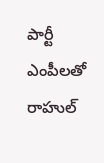పార్టీ ఎంపీలతో రాహుల్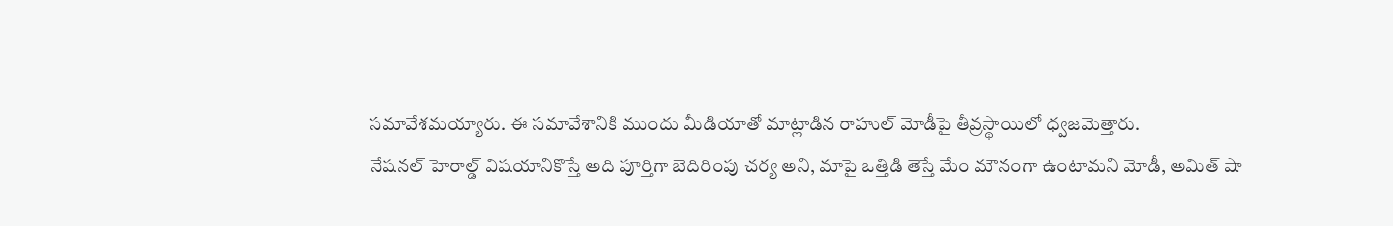సమావేశమయ్యారు. ఈ సమావేశానికి ముందు మీడియాతో మాట్లాడిన రాహుల్ మోడీపై తీవ్రస్థాయిలో ధ్వజమెత్తారు.
నేషనల్ హెరాల్డ్ విషయానికొస్తే అది పూర్తిగా బెదిరింపు చర్య అని, మాపై ఒత్తిడి తెస్తే మేం మౌనంగా ఉంటామని మోడీ, అమిత్ షా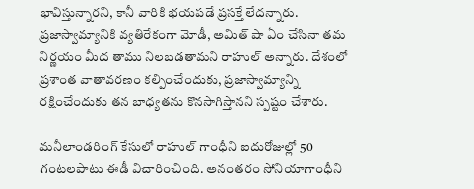భావిస్తున్నారని, కానీ వారికి భయపడే ప్రసక్తే లేదన్నారు. ప్రజాస్వామ్యానికి వ్యతిరేకంగా మోడీ, అమిత్ షా ఏం చేసినా తమ నిర్ణయం మీద తాము నిలబడతామని రాహుల్ అన్నారు. దేశంలో ప్రశాంత వాతావరణం కల్పించేందుకు, ప్రజాస్వామ్యాన్ని రక్షించేందుకు తన బాధ్యతను కొనసాగిస్తానని స్పష్టం చేశారు.

మనీలాండరింగ్ కేసులో రాహుల్ గాంధీని ఐదురోజుల్లో 50 గంటలపాటు ఈడీ విచారించింది. అనంతరం సోనియాగాంధీని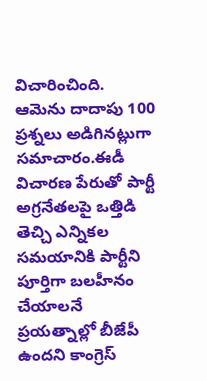విచారించింది. ఆమెను దాదాపు 100 ప్రశ్నలు అడిగినట్లుగా సమాచారం.ఈడీ విచారణ పేరుతో పార్టీ అగ్రనేతలపై ఒత్తిడి తెచ్చి ఎన్నికల సమయానికి పార్టీని పూర్తిగా బలహీనం చేయాలనే ప్రయత్నాల్లో బీజేపీ ఉందని కాంగ్రెస్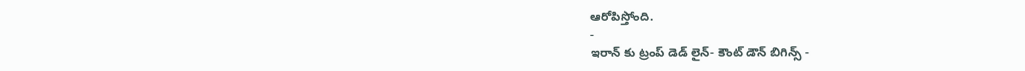ఆరోపిస్తోంది.
-
ఇరాన్ కు ట్రంప్ డెడ్ లైన్- కౌంట్ డౌన్ బిగిన్స్ -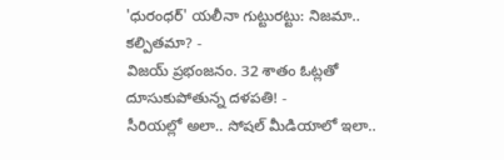'ధురంధర్' యలీనా గుట్టురట్టు: నిజమా.. కల్పితమా? -
విజయ్ ప్రభంజనం. 32 శాతం ఓట్లతో దూసుకుపోతున్న దళపతి! -
సీరియల్లో అలా.. సోషల్ మీడియాలో ఇలా..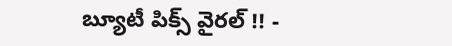బ్యూటీ పిక్స్ వైరల్ !! -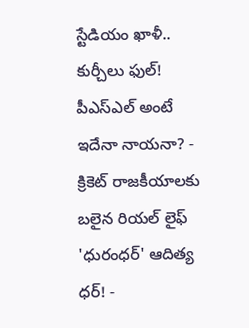స్టేడియం ఖాళీ.. కుర్చీలు ఫుల్! పీఎస్ఎల్ అంటే ఇదేనా నాయనా? -
క్రికెట్ రాజకీయాలకు బలైన రియల్ లైఫ్ 'ధురంధర్' ఆదిత్య ధర్! -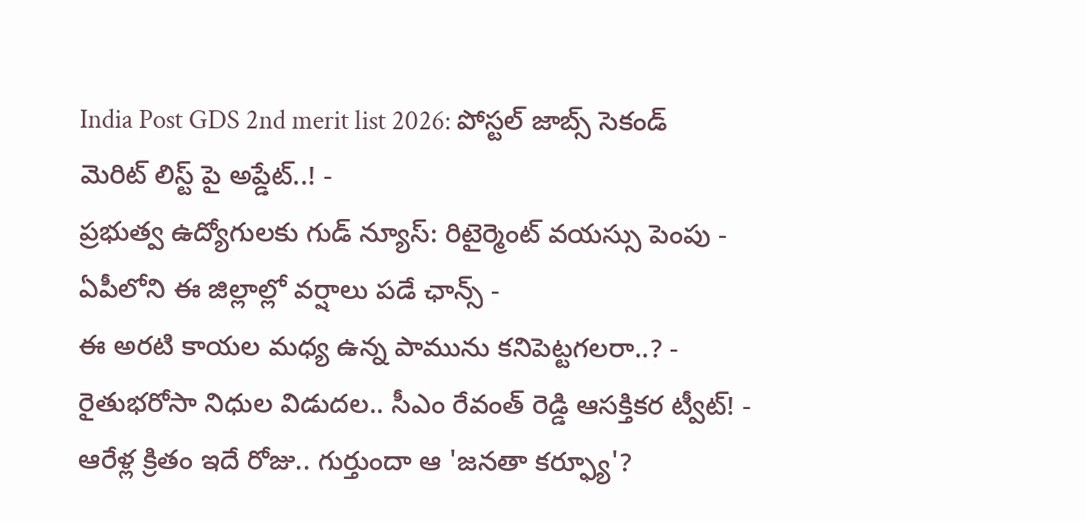India Post GDS 2nd merit list 2026: పోస్టల్ జాబ్స్ సెకండ్ మెరిట్ లిస్ట్ పై అప్డేట్..! -
ప్రభుత్వ ఉద్యోగులకు గుడ్ న్యూస్: రిటైర్మెంట్ వయస్సు పెంపు -
ఏపీలోని ఈ జిల్లాల్లో వర్షాలు పడే ఛాన్స్ -
ఈ అరటి కాయల మధ్య ఉన్న పామును కనిపెట్టగలరా..? -
రైతుభరోసా నిధుల విడుదల.. సీఎం రేవంత్ రెడ్డి ఆసక్తికర ట్వీట్! -
ఆరేళ్ల క్రితం ఇదే రోజు.. గుర్తుందా ఆ 'జనతా కర్ఫ్యూ'?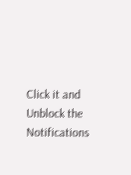Click it and Unblock the Notifications